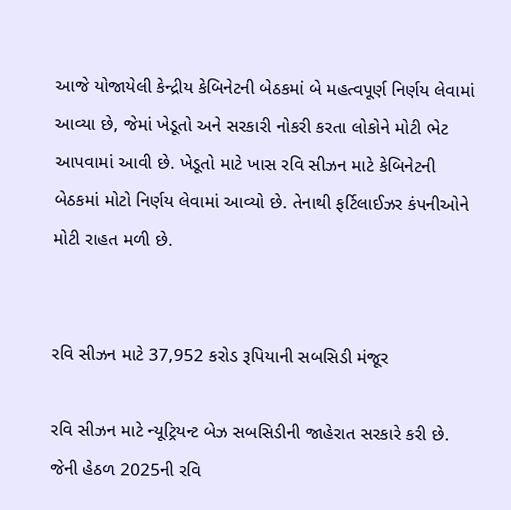આજે યોજાયેલી કેન્દ્રીય કેબિનેટની બેઠકમાં બે મહત્વપૂર્ણ નિર્ણય લેવામાં આવ્યા છે, જેમાં ખેડૂતો અને સરકારી નોકરી કરતા લોકોને મોટી ભેટ આપવામાં આવી છે. ખેડૂતો માટે ખાસ રવિ સીઝન માટે કેબિનેટની બેઠકમાં મોટો નિર્ણય લેવામાં આવ્યો છે. તેનાથી ફર્ટિલાઈઝર કંપનીઓને મોટી રાહત મળી છે.


રવિ સીઝન માટે 37,952 કરોડ રૂપિયાની સબસિડી મંજૂર

રવિ સીઝન માટે ન્યૂટ્રિયન્ટ બેઝ સબસિડીની જાહેરાત સરકારે કરી છે. જેની હેઠળ 2025ની રવિ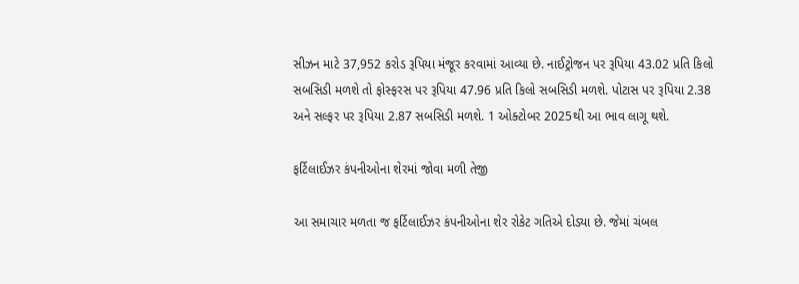સીઝન માટે 37,952 કરોડ રૂપિયા મંજૂર કરવામાં આવ્યા છે. નાઈટ્રોજન પર રૂપિયા 43.02 પ્રતિ કિલો સબસિડી મળશે તો ફોસ્ફરસ પર રૂપિયા 47.96 પ્રતિ કિલો સબસિડી મળશે. પોટાસ પર રૂપિયા 2.38 અને સલ્ફર પર રૂપિયા 2.87 સબસિડી મળશે. 1 ઓક્ટોબર 2025થી આ ભાવ લાગૂ થશે.

ફર્ટિલાઈઝર કંપનીઓના શેરમાં જોવા મળી તેજી

આ સમાચાર મળતા જ ફર્ટિલાઈઝર કંપનીઓના શેર રોકેટ ગતિએ દોડ્યા છે. જેમાં ચંબલ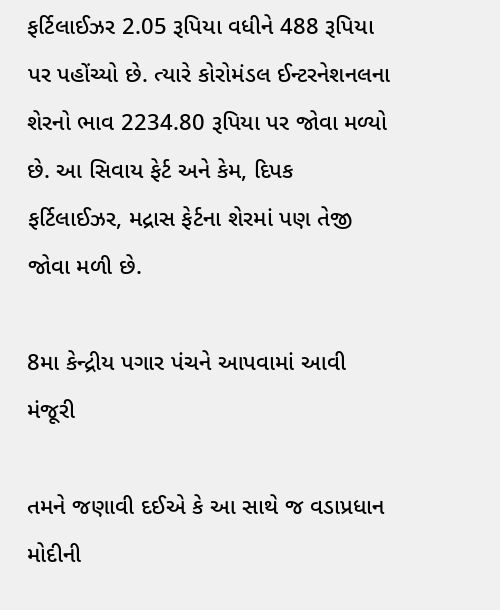ફર્ટિલાઈઝર 2.05 રૂપિયા વધીને 488 રૂપિયા પર પહોંચ્યો છે. ત્યારે કોરોમંડલ ઈન્ટરનેશનલના શેરનો ભાવ 2234.80 રૂપિયા પર જોવા મળ્યો છે. આ સિવાય ફેર્ટ અને કેમ, દિપક ફર્ટિલાઈઝર, મદ્રાસ ફેર્ટના શેરમાં પણ તેજી જોવા મળી છે.

8મા કેન્દ્રીય પગાર પંચને આપવામાં આવી મંજૂરી

તમને જણાવી દઈએ કે આ સાથે જ વડાપ્રધાન મોદીની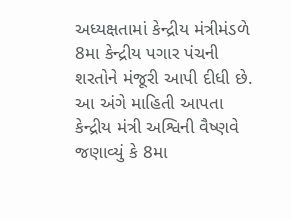અધ્યક્ષતામાં કેન્દ્રીય મંત્રીમંડળે 8મા કેન્દ્રીય પગાર પંચની શરતોને મંજૂરી આપી દીધી છે. આ અંગે માહિતી આપતા કેન્દ્રીય મંત્રી અશ્વિની વૈષ્ણવે જણાવ્યું કે 8મા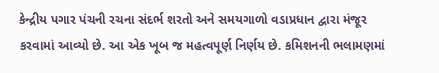કેન્દ્રીય પગાર પંચની રચના સંદર્ભ શરતો અને સમયગાળો વડાપ્રધાન દ્વારા મંજૂર કરવામાં આવ્યો છે. આ એક ખૂબ જ મહત્વપૂર્ણ નિર્ણય છે. કમિશનની ભલામણમાં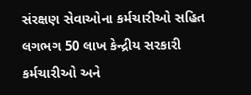સંરક્ષણ સેવાઓના કર્મચારીઓ સહિત લગભગ 50 લાખ કેન્દ્રીય સરકારી કર્મચારીઓ અને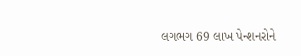લગભગ 69 લાખ પેન્શનરોને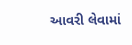આવરી લેવામાં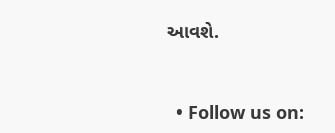આવશે.


  • Follow us on: